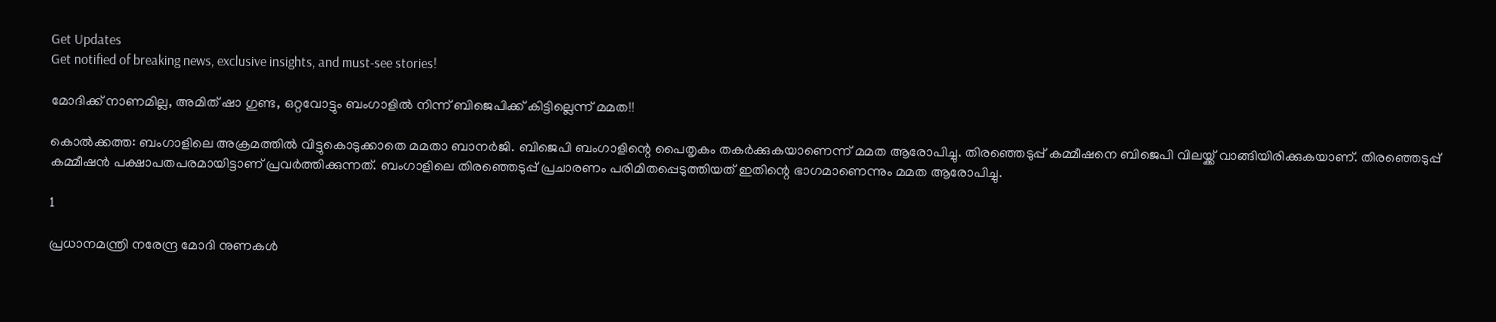Get Updates
Get notified of breaking news, exclusive insights, and must-see stories!

മോദിക്ക് നാണമില്ല, അമിത് ഷാ ഗുണ്ട, ഒറ്റവോട്ടും ബംഗാളില്‍ നിന്ന് ബിജെപിക്ക് കിട്ടില്ലെന്ന് മമത!!

കൊല്‍ക്കത്ത: ബംഗാളിലെ അക്രമത്തില്‍ വിട്ടുകൊടുക്കാതെ മമതാ ബാനര്‍ജി. ബിജെപി ബംഗാളിന്റെ പൈതൃകം തകര്‍ക്കുകയാണെന്ന് മമത ആരോപിച്ചു. തിരഞ്ഞെടുപ്പ് കമ്മീഷനെ ബിജെപി വിലയ്ക്ക് വാങ്ങിയിരിക്കുകയാണ്. തിരഞ്ഞെടുപ്പ് കമ്മീഷന്‍ പക്ഷാപതപരമായിട്ടാണ് പ്രവര്‍ത്തിക്കുന്നത്. ബംഗാളിലെ തിരഞ്ഞെടുപ്പ് പ്രചാരണം പരിമിതപ്പെടുത്തിയത് ഇതിന്റെ ഭാഗമാണെന്നും മമത ആരോപിച്ചു.

1

പ്രധാനമന്ത്രി നരേന്ദ്ര മോദി നുണകള്‍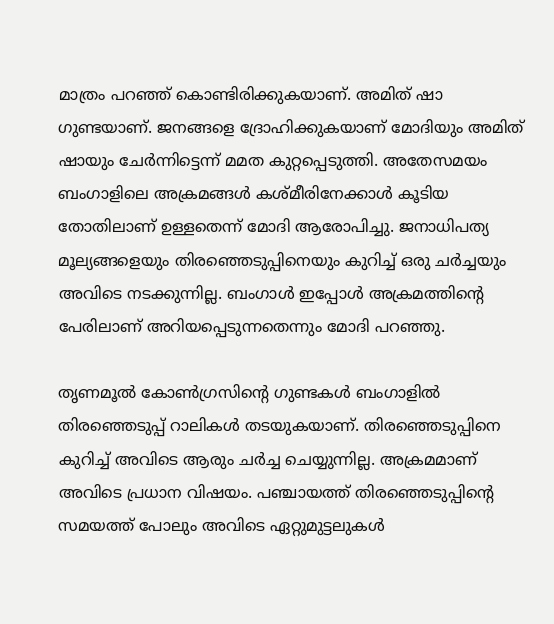മാത്രം പറഞ്ഞ് കൊണ്ടിരിക്കുകയാണ്. അമിത് ഷാ ഗുണ്ടയാണ്. ജനങ്ങളെ ദ്രോഹിക്കുകയാണ് മോദിയും അമിത് ഷായും ചേര്‍ന്നിട്ടെന്ന് മമത കുറ്റപ്പെടുത്തി. അതേസമയം ബംഗാളിലെ അക്രമങ്ങള്‍ കശ്മീരിനേക്കാള്‍ കൂടിയ തോതിലാണ് ഉള്ളതെന്ന് മോദി ആരോപിച്ചു. ജനാധിപത്യ മൂല്യങ്ങളെയും തിരഞ്ഞെടുപ്പിനെയും കുറിച്ച് ഒരു ചര്‍ച്ചയും അവിടെ നടക്കുന്നില്ല. ബംഗാള്‍ ഇപ്പോള്‍ അക്രമത്തിന്റെ പേരിലാണ് അറിയപ്പെടുന്നതെന്നും മോദി പറഞ്ഞു.

തൃണമൂല്‍ കോണ്‍ഗ്രസിന്റെ ഗുണ്ടകള്‍ ബംഗാളില്‍ തിരഞ്ഞെടുപ്പ് റാലികള്‍ തടയുകയാണ്. തിരഞ്ഞെടുപ്പിനെ കുറിച്ച് അവിടെ ആരും ചര്‍ച്ച ചെയ്യുന്നില്ല. അക്രമമാണ് അവിടെ പ്രധാന വിഷയം. പഞ്ചായത്ത് തിരഞ്ഞെടുപ്പിന്റെ സമയത്ത് പോലും അവിടെ ഏറ്റുമുട്ടലുകള്‍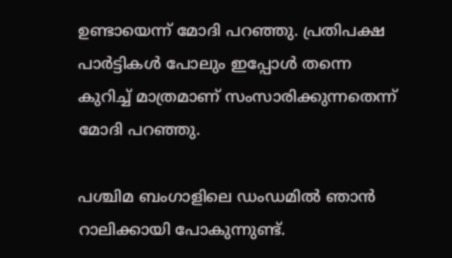ഉണ്ടായെന്ന് മോദി പറഞ്ഞു. പ്രതിപക്ഷ പാര്‍ട്ടികള്‍ പോലും ഇപ്പോള്‍ തന്നെ കുറിച്ച് മാത്രമാണ് സംസാരിക്കുന്നതെന്ന് മോദി പറഞ്ഞു.

പശ്ചിമ ബംഗാളിലെ ഡംഡമില്‍ ഞാന്‍ റാലിക്കായി പോകുന്നുണ്ട്.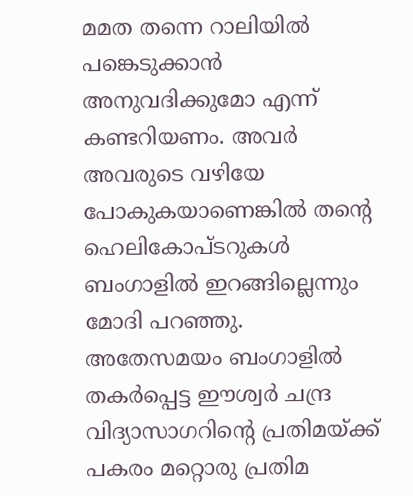മമത തന്നെ റാലിയില്‍ പങ്കെടുക്കാന്‍ അനുവദിക്കുമോ എന്ന് കണ്ടറിയണം. അവര്‍ അവരുടെ വഴിയേ പോകുകയാണെങ്കില്‍ തന്റെ ഹെലികോപ്ടറുകള്‍ ബംഗാളില്‍ ഇറങ്ങില്ലെന്നും മോദി പറഞ്ഞു. അതേസമയം ബംഗാളില്‍ തകര്‍പ്പെട്ട ഈശ്വര്‍ ചന്ദ്ര വിദ്യാസാഗറിന്റെ പ്രതിമയ്ക്ക് പകരം മറ്റൊരു പ്രതിമ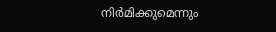നിര്‍മിക്കുമെന്നും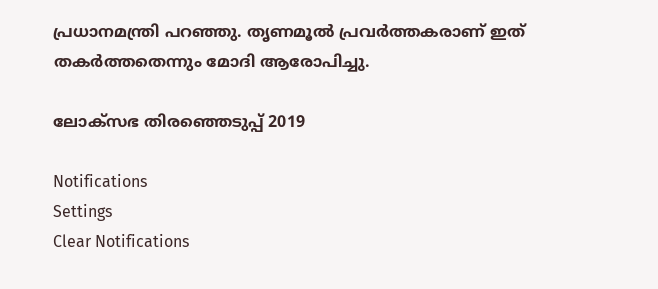പ്രധാനമന്ത്രി പറഞ്ഞു. തൃണമൂല്‍ പ്രവര്‍ത്തകരാണ് ഇത് തകര്‍ത്തതെന്നും മോദി ആരോപിച്ചു.

ലോക്സഭ തിരഞ്ഞെടുപ്പ് 2019

Notifications
Settings
Clear Notifications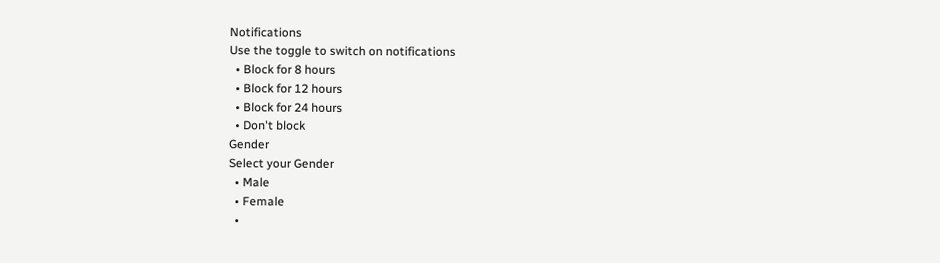Notifications
Use the toggle to switch on notifications
  • Block for 8 hours
  • Block for 12 hours
  • Block for 24 hours
  • Don't block
Gender
Select your Gender
  • Male
  • Female
  •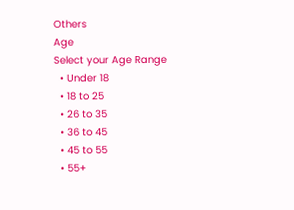Others
Age
Select your Age Range
  • Under 18
  • 18 to 25
  • 26 to 35
  • 36 to 45
  • 45 to 55
  • 55+